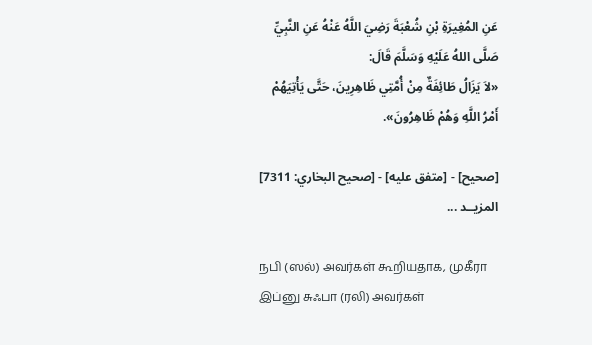عَنِ المُغِيرَةِ بْنِ شُعْبَةَ رَضِيَ اللَّهُ عَنْهُ عَنِ النَّبِيِّ صَلَّى اللهُ عَلَيْهِ وَسَلَّمَ قَالَ:
«لاَ يَزَالُ طَائِفَةٌ مِنْ أُمَّتِي ظَاهِرِينَ، حَتَّى يَأْتِيَهُمْ أَمْرُ اللَّهِ وَهُمْ ظَاهِرُونَ».

[صحيح] - [متفق عليه] - [صحيح البخاري: 7311]
المزيــد ...

நபி (ஸல்) அவர்கள் கூறியதாக, முகீரா இப்னு சுஃபா (ரலி) அவர்கள்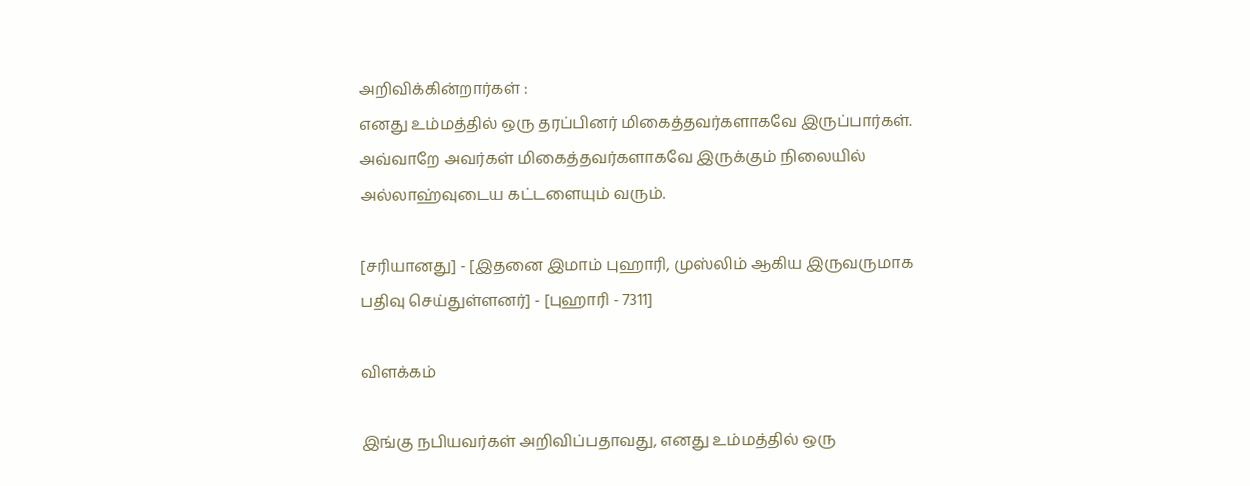அறிவிக்கின்றார்கள் :
எனது உம்மத்தில் ஒரு தரப்பினர் மிகைத்தவர்களாகவே இருப்பார்கள். அவ்வாறே அவர்கள் மிகைத்தவர்களாகவே இருக்கும் நிலையில் அல்லாஹ்வுடைய கட்டளையும் வரும்.

[சரியானது] - [இதனை இமாம் புஹாரி, முஸ்லிம் ஆகிய இருவருமாக பதிவு செய்துள்ளனர்] - [புஹாரி - 7311]

விளக்கம்

இங்கு நபியவர்கள் அறிவிப்பதாவது, எனது உம்மத்தில் ஒரு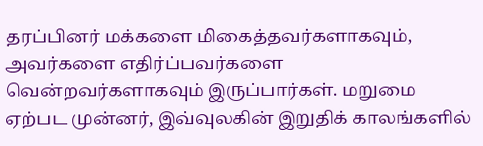தரப்பினர் மக்களை மிகைத்தவர்களாகவும், அவர்களை எதிர்ப்பவர்களை வென்றவர்களாகவும் இருப்பார்கள். மறுமை ஏற்பட முன்னர், இவ்வுலகின் இறுதிக் காலங்களில்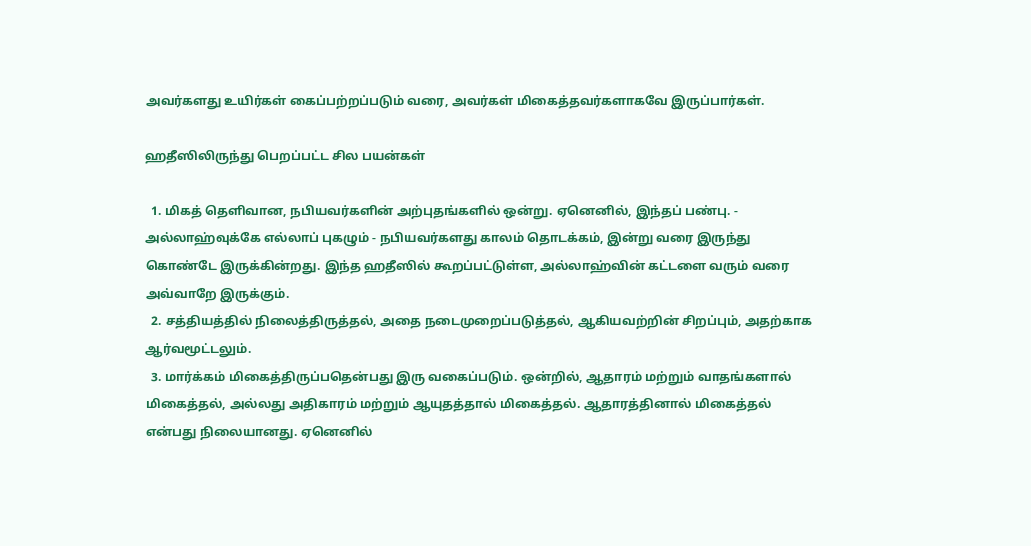அவர்களது உயிர்கள் கைப்பற்றப்படும் வரை, அவர்கள் மிகைத்தவர்களாகவே இருப்பார்கள்.

ஹதீஸிலிருந்து பெறப்பட்ட சில பயன்கள்

  1. மிகத் தெளிவான, நபியவர்களின் அற்புதங்களில் ஒன்று. ஏனெனில், இந்தப் பண்பு. - அல்லாஹ்வுக்கே எல்லாப் புகழும் - நபியவர்களது காலம் தொடக்கம், இன்று வரை இருந்து கொண்டே இருக்கின்றது. இந்த ஹதீஸில் கூறப்பட்டுள்ள, அல்லாஹ்வின் கட்டளை வரும் வரை அவ்வாறே இருக்கும்.
  2. சத்தியத்தில் நிலைத்திருத்தல், அதை நடைமுறைப்படுத்தல், ஆகியவற்றின் சிறப்பும், அதற்காக ஆர்வமூட்டலும்.
  3. மார்க்கம் மிகைத்திருப்பதென்பது இரு வகைப்படும். ஒன்றில், ஆதாரம் மற்றும் வாதங்களால் மிகைத்தல், அல்லது அதிகாரம் மற்றும் ஆயுதத்தால் மிகைத்தல். ஆதாரத்தினால் மிகைத்தல் என்பது நிலையானது. ஏனெனில்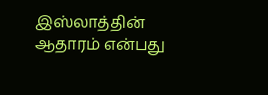இஸ்லாத்தின் ஆதாரம் என்பது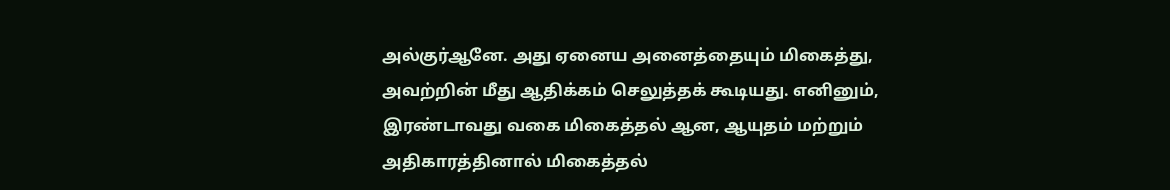அல்குர்ஆனே. அது ஏனைய அனைத்தையும் மிகைத்து, அவற்றின் மீது ஆதிக்கம் செலுத்தக் கூடியது. எனினும், இரண்டாவது வகை மிகைத்தல் ஆன, ஆயுதம் மற்றும் அதிகாரத்தினால் மிகைத்தல்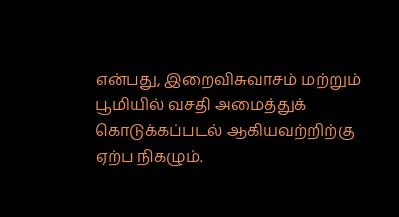என்பது, இறைவிசுவாசம் மற்றும் பூமியில் வசதி அமைத்துக் கொடுக்கப்படல் ஆகியவற்றிற்கு ஏற்ப நிகழும்.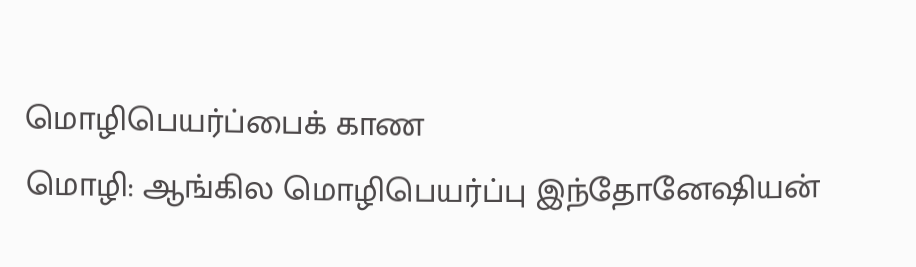மொழிபெயர்ப்பைக் காண
மொழி: ஆங்கில மொழிபெயர்ப்பு இந்தோனேஷியன்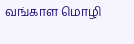வங்காள மொழி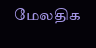மேலதிக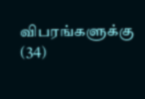விபரங்களுக்கு (34)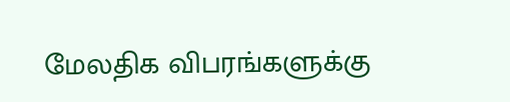மேலதிக விபரங்களுக்கு